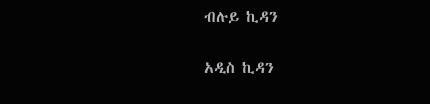ብሉይ ኪዳን

አዲስ ኪዳን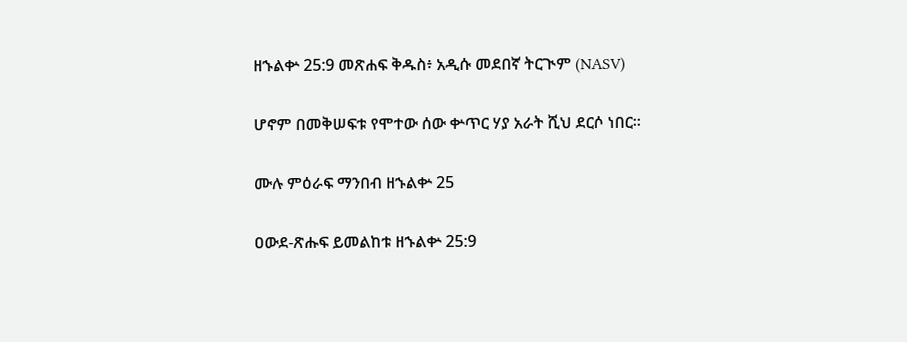ዘኁልቍ 25:9 መጽሐፍ ቅዱስ፥ አዲሱ መደበኛ ትርጒም (NASV)

ሆኖም በመቅሠፍቱ የሞተው ሰው ቍጥር ሃያ አራት ሺህ ደርሶ ነበር።

ሙሉ ምዕራፍ ማንበብ ዘኁልቍ 25

ዐውደ-ጽሑፍ ይመልከቱ ዘኁልቍ 25:9